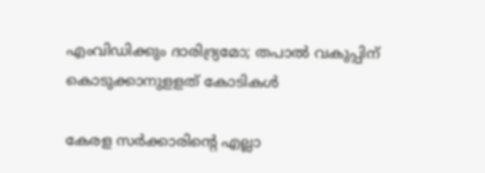എംവിഡിക്കും ദാരിദ്ര്യമോ; തപാൽ വകുപ്പിന് കൊടുക്കാനുളളത് കോടികൾ

കേരള സർക്കാരിൻ്റെ എല്ലാ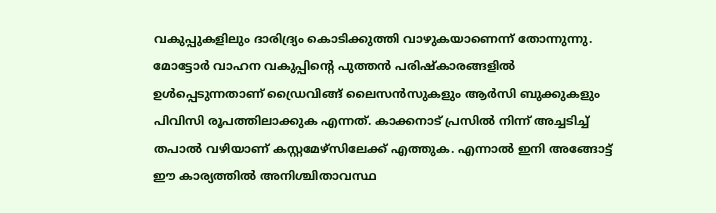വകുപ്പുകളിലും ദാരിദ്ര്യം കൊടിക്കുത്തി വാഴുകയാണെന്ന് തോന്നുന്നു. മോട്ടോർ വാഹന വകുപ്പിൻ്റെ പുത്തൻ പരിഷ്കാരങ്ങളിൽ ഉൾപ്പെടുന്നതാണ് ഡ്രൈവിങ്ങ് ലൈസൻസുകളും ആർസി ബുക്കുകളും പിവിസി രൂപത്തിലാക്കുക എന്നത്. കാക്കനാട് പ്രസിൽ നിന്ന് അച്ചടിച്ച് തപാൽ വഴിയാണ് കസ്റ്റമേഴ്സിലേക്ക് എത്തുക. എന്നാൽ ഇനി അങ്ങോട്ട് ഈ കാര്യത്തിൽ അനിശ്ചിതാവസ്ഥ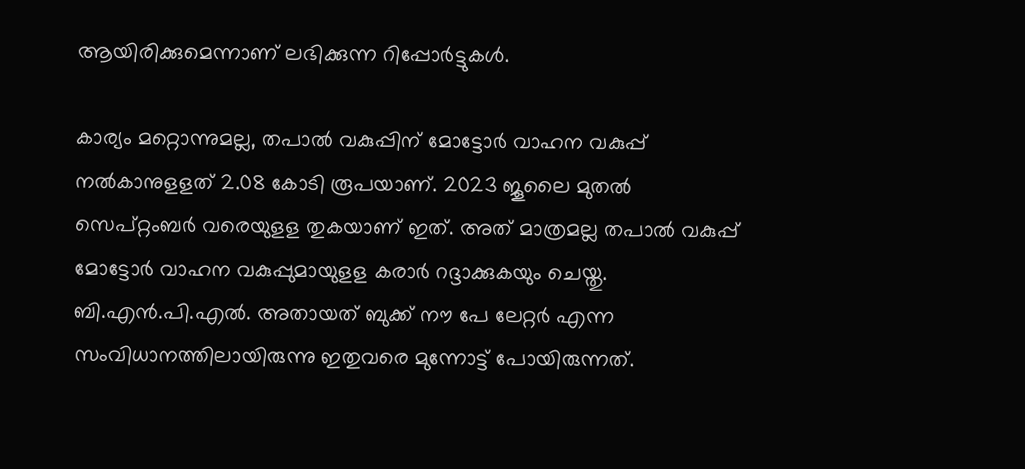ആയിരിക്കുമെന്നാണ് ലഭിക്കുന്ന റിപ്പോർട്ടുകൾ.

കാര്യം മറ്റൊന്നുമല്ല, തപാൽ വകുപ്പിന് മോട്ടോർ വാഹന വകുപ്പ് നൽകാനുളളത് 2.08 കോടി രൂപയാണ്. 2023 ജൂലൈ മുതൽ സെപ്റ്റംബർ വരെയുളള തുകയാണ് ഇത്. അത് മാത്രമല്ല തപാൽ വകുപ്പ് മോട്ടോർ വാഹന വകുപ്പുമായുളള കരാർ റദ്ദാക്കുകയും ചെയ്തു. ബി.എന്‍.പി.എല്‍. അതായത് ബുക്ക് നൗ പേ ലേറ്റര്‍ എന്ന സംവിധാനത്തിലായിരുന്നു ഇതുവരെ മുന്നോട്ട് പോയിരുന്നത്.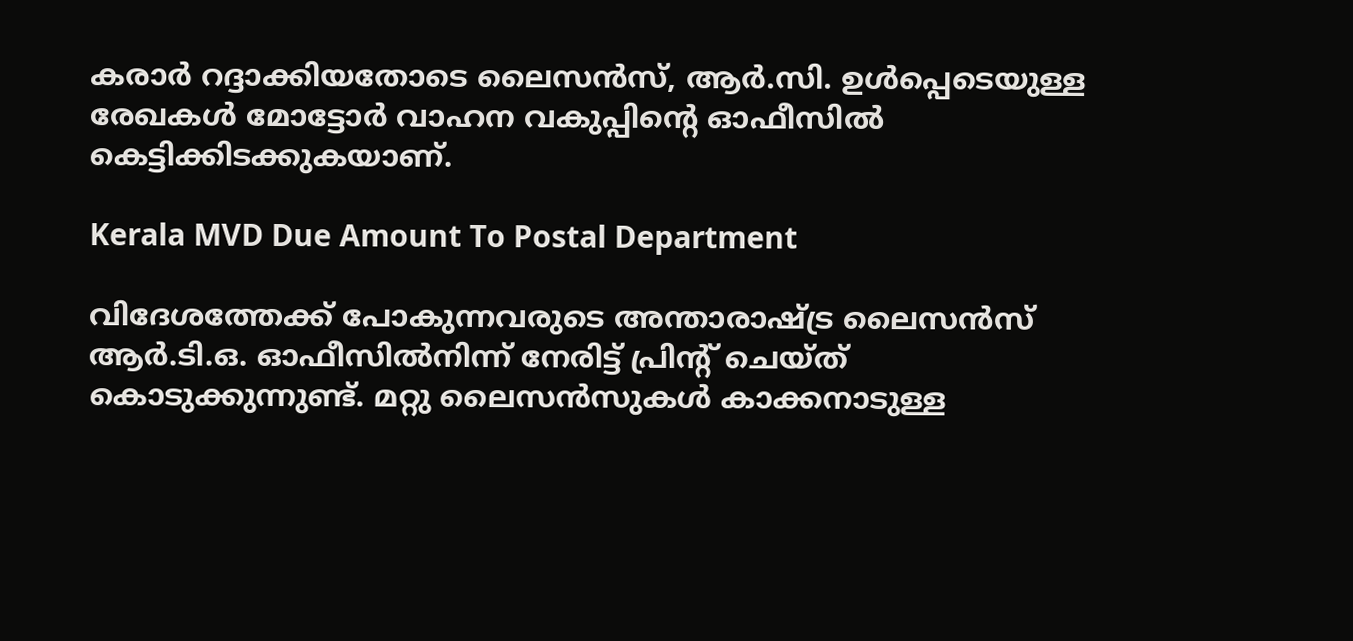കരാർ റദ്ദാക്കിയതോടെ ലൈസന്‍സ്, ആര്‍.സി. ഉള്‍പ്പെടെയുള്ള രേഖകള്‍ മോട്ടോർ വാഹന വകുപ്പിൻ്റെ ഓഫീസിൽ കെട്ടിക്കിടക്കുകയാണ്.

Kerala MVD Due Amount To Postal Department

വിദേശത്തേക്ക് പോകുന്നവരുടെ അന്താരാഷ്ട്ര ലൈസന്‍സ് ആര്‍.ടി.ഒ. ഓഫീസില്‍നിന്ന് നേരിട്ട് പ്രിന്റ് ചെയ്ത് കൊടുക്കുന്നുണ്ട്. മറ്റു ലൈസന്‍സുകള്‍ കാക്കനാടുള്ള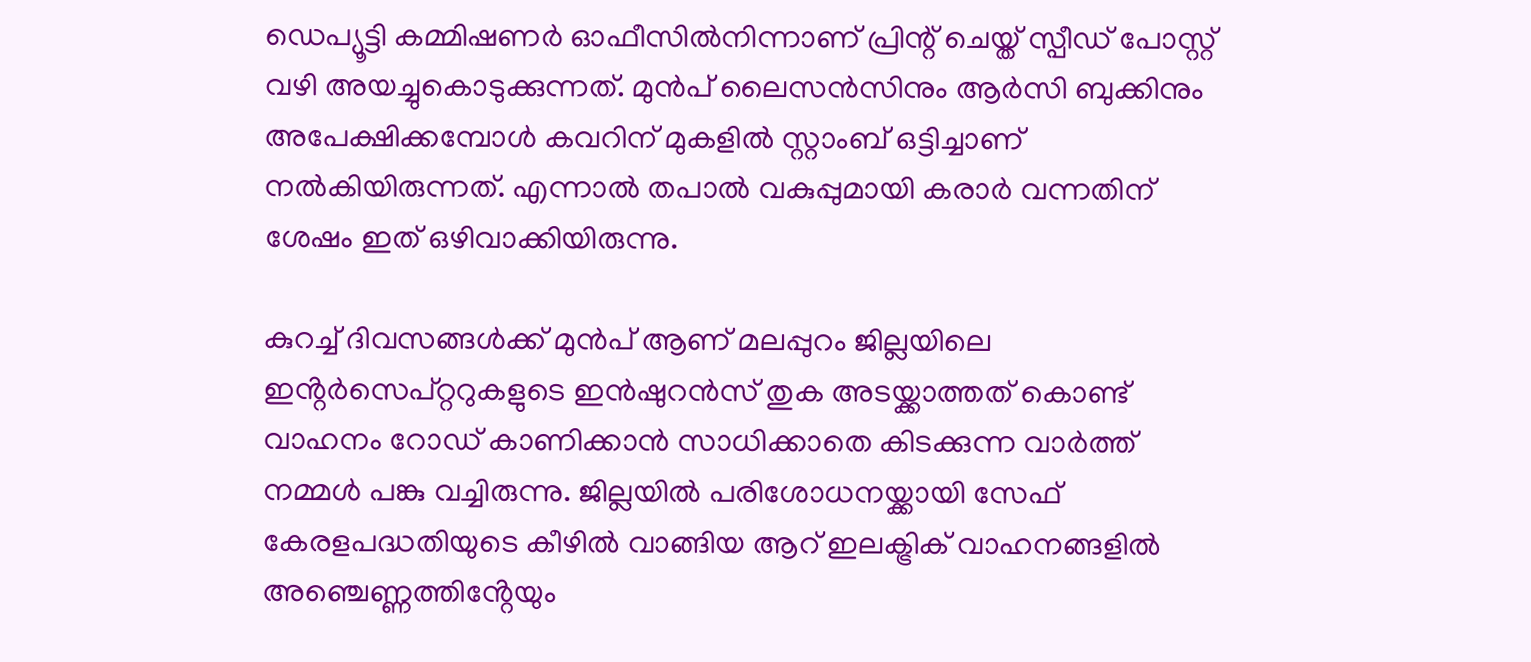ഡെപ്യൂട്ടി കമ്മിഷണര്‍ ഓഫീസില്‍നിന്നാണ് പ്രിന്റ് ചെയ്ത് സ്പീഡ് പോസ്റ്റ് വഴി അയച്ചുകൊടുക്കുന്നത്. മുൻപ് ലൈസൻസിനും ആർസി ബുക്കിനും അപേക്ഷിക്കമ്പോൾ കവറിന് മുകളിൽ സ്റ്റാംബ് ഒട്ടിച്ചാണ് നൽകിയിരുന്നത്. എന്നാൽ തപാൽ വകുപ്പുമായി കരാർ വന്നതിന് ശേഷം ഇത് ഒഴിവാക്കിയിരുന്നു.

കുറച്ച് ദിവസങ്ങൾക്ക് മുൻപ് ആണ് മലപ്പുറം ജില്ലയിലെ ഇൻ്റർസെപ്റ്ററുകളുടെ ഇൻഷുറൻസ് തുക അടയ്ക്കാത്തത് കൊണ്ട് വാഹനം റോഡ് കാണിക്കാൻ സാധിക്കാതെ കിടക്കുന്ന വാർത്ത് നമ്മൾ പങ്കു വച്ചിരുന്നു. ജില്ലയില്‍ പരിശോധനയ്ക്കായി സേഫ് കേരളപദ്ധതിയുടെ കീഴിൽ വാങ്ങിയ ആറ് ഇലക്ട്രിക് വാഹനങ്ങളിൽ അഞ്ചെണ്ണത്തിൻ്റേയും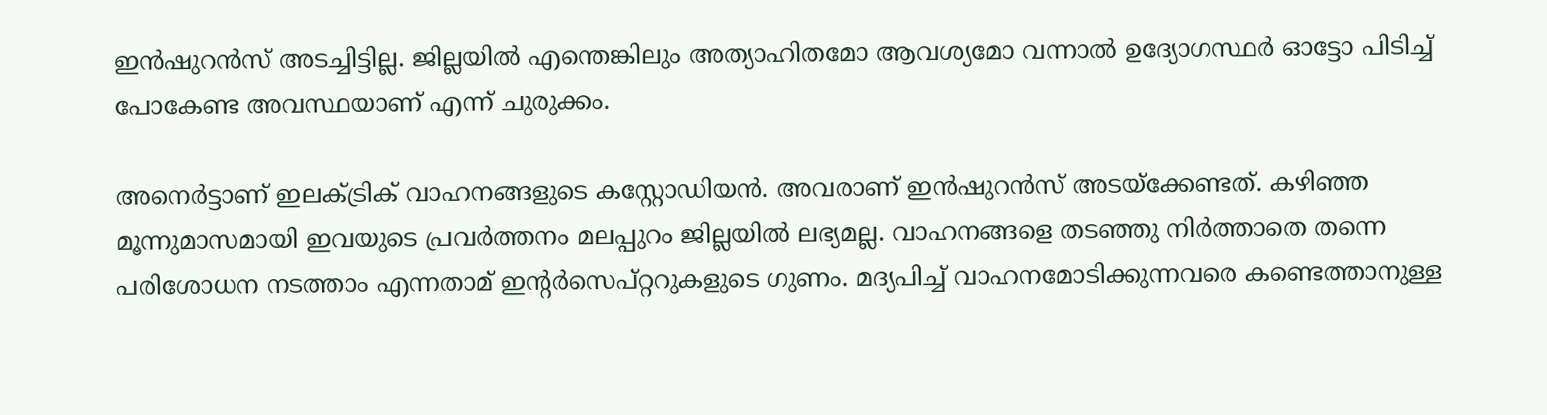ഇൻഷുറൻസ് അടച്ചിട്ടില്ല. ജില്ലയിൽ എന്തെങ്കിലും അത്യാഹിതമോ ആവശ്യമോ വന്നാൽ ഉദ്യോഗസ്ഥർ ഓട്ടോ പിടിച്ച് പോകേണ്ട അവസ്ഥയാണ് എന്ന് ചുരുക്കം.

അനെര്‍ട്ടാണ് ഇലക്ട്രിക് വാഹനങ്ങളുടെ കസ്റ്റോഡിയന്‍. അവരാണ് ഇന്‍ഷുറന്‍സ് അടയ്‌ക്കേണ്ടത്. കഴിഞ്ഞ മൂന്നുമാസമായി ഇവയുടെ പ്രവര്‍ത്തനം മലപ്പുറം ജില്ലയില്‍ ലഭ്യമല്ല. വാഹനങ്ങളെ തടഞ്ഞു നിർത്താതെ തന്നെ പരിശോധന നടത്താം എന്നതാമ് ഇൻ്റർസെപ്റ്ററുകളുടെ ഗുണം. മദ്യപിച്ച് വാഹനമോടിക്കുന്നവരെ കണ്ടെത്താനുള്ള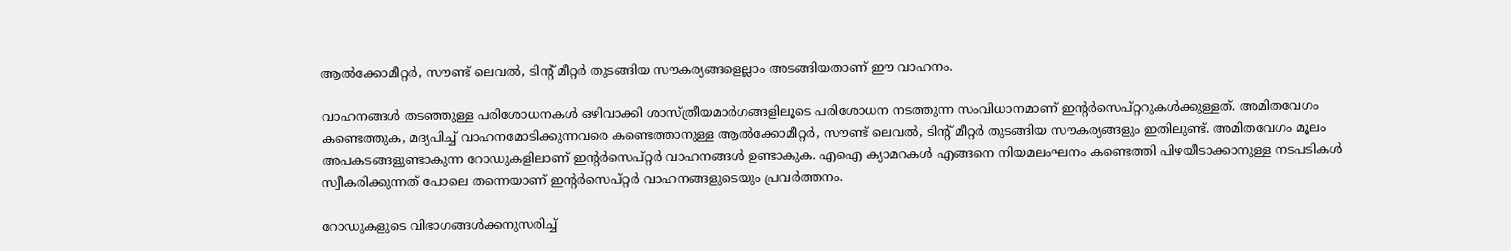ആല്‍ക്കോമീറ്റര്‍, സൗണ്ട് ലെവല്‍, ടിന്റ് മീറ്റര്‍ തുടങ്ങിയ സൗകര്യങ്ങളെല്ലാം അടങ്ങിയതാണ് ഈ വാഹനം.

വാഹനങ്ങള്‍ തടഞ്ഞുള്ള പരിശോധനകള്‍ ഒഴിവാക്കി ശാസ്ത്രീയമാര്‍ഗങ്ങളിലൂടെ പരിശോധന നടത്തുന്ന സംവിധാനമാണ് ഇന്റര്‍സെപ്റ്ററുകള്‍ക്കുള്ളത്. അമിതവേഗം കണ്ടെത്തുക, മദ്യപിച്ച് വാഹനമോടിക്കുന്നവരെ കണ്ടെത്താനുള്ള ആല്‍ക്കോമീറ്റര്‍, സൗണ്ട് ലെവല്‍, ടിന്റ് മീറ്റര്‍ തുടങ്ങിയ സൗകര്യങ്ങളും ഇതിലുണ്ട്. അമിതവേഗം മൂലം അപകടങ്ങളുണ്ടാകുന്ന റോഡുകളിലാണ് ഇന്റര്‍സെപ്റ്റര്‍ വാഹനങ്ങൾ ഉണ്ടാകുക. എഐ ക്യാമറകൾ എങ്ങനെ നിയമലംഘനം കണ്ടെത്തി പിഴയീടാക്കാനുള്ള നടപടികള്‍ സ്വീകരിക്കുന്നത് പോലെ തന്നെയാണ് ഇന്റര്‍സെപ്റ്റര്‍ വാഹനങ്ങളുടെയും പ്രവര്‍ത്തനം.

റോഡുകളുടെ വിഭാഗങ്ങള്‍ക്കനുസരിച്ച്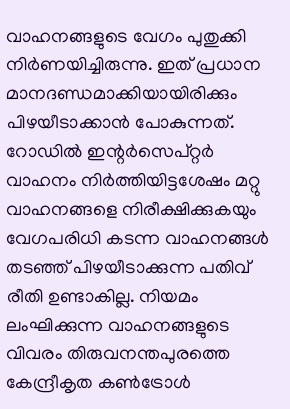വാഹനങ്ങളുടെ വേഗം പുതുക്കി നിര്‍ണയിച്ചിരുന്നു. ഇത് പ്രധാന മാനദണ്ഡമാക്കിയായിരിക്കും പിഴയീടാക്കാൻ പോകുന്നത്. റോഡില്‍ ഇന്റര്‍സെപ്റ്റര്‍ വാഹനം നിര്‍ത്തിയിട്ടശേഷം മറ്റു വാഹനങ്ങളെ നിരീക്ഷിക്കുകയും വേഗപരിധി കടന്ന വാഹനങ്ങള്‍ തടഞ്ഞ് പിഴയീടാക്കുന്ന പതിവ് രീതി ഉണ്ടാകില്ല. നിയമം ലംഘിക്കുന്ന വാഹനങ്ങളുടെ വിവരം തിരുവനന്തപുരത്തെ കേന്ദ്രീകൃത കണ്‍ട്രോള്‍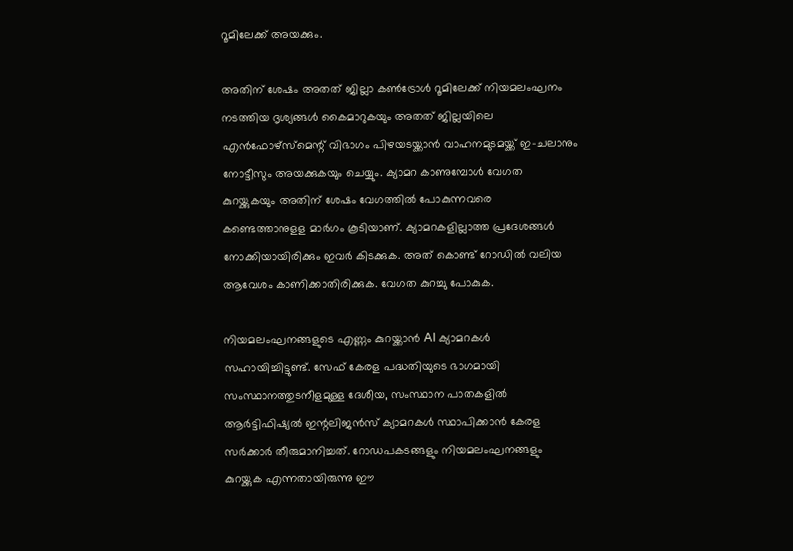റൂമിലേക്ക് അയക്കും.

അതിന് ശേഷം അതത് ജില്ലാ കണ്‍ട്രോള്‍ റൂമിലേക്ക് നിയമലംഘനം നടത്തിയ ദൃശ്യങ്ങള്‍ കൈമാറുകയും അതത് ജില്ലയിലെ എന്‍ഫോഴ്സ്മെന്റ് വിഭാഗം പിഴയടയ്ക്കാന്‍ വാഹനമുടമയ്ക്ക് ഇ-ചലാനും നോട്ടീസും അയക്കുകയും ചെയ്യും. ക്യാമറ കാണുമ്പോൾ വേഗത കുറയ്ക്കുകയും അതിന് ശേഷം വേഗത്തിൽ പോകുന്നവരെ കണ്ടെത്താനുളള മാർഗം കൂടിയാണ്. ക്യാമറകളില്ലാത്ത പ്രദേശങ്ങൾ നോക്കിയായിരിക്കും ഇവർ കിടക്കുക. അത് കൊണ്ട് റോഡിൽ വലിയ ആവേശം കാണിക്കാതിരിക്കുക. വേഗത കുറച്ചു പോകുക.

നിയമലംഘനങ്ങളുടെ എണ്ണം കുറയ്ക്കാൻ AI ക്യാമറകൾ സഹായിച്ചിട്ടുണ്ട്. സേഫ് കേരള പദ്ധതിയുടെ ഭാഗമായി സംസ്ഥാനത്തുടനീളമുള്ള ദേശീയ, സംസ്ഥാന പാതകളിൽ ആർട്ടിഫിഷ്യൽ ഇന്റലിജൻസ് ക്യാമറകൾ സ്ഥാപിക്കാൻ കേരള സർക്കാർ തീരുമാനിച്ചത്. റോഡപകടങ്ങളും നിയമലംഘനങ്ങളും കുറയ്ക്കുക എന്നതായിരുന്നു ഈ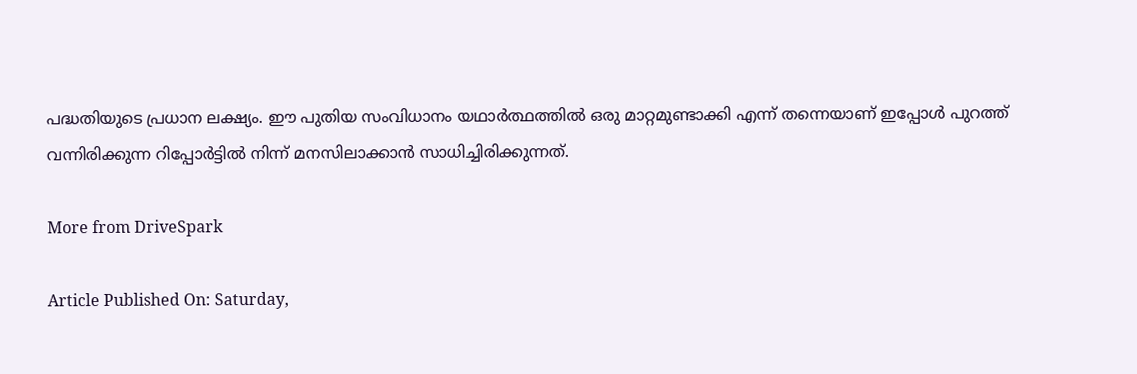പദ്ധതിയുടെ പ്രധാന ലക്ഷ്യം. ഈ പുതിയ സംവിധാനം യഥാർത്ഥത്തിൽ ഒരു മാറ്റമുണ്ടാക്കി എന്ന് തന്നെയാണ് ഇപ്പോൾ പുറത്ത് വന്നിരിക്കുന്ന റിപ്പോർട്ടിൽ നിന്ന് മനസിലാക്കാൻ സാധിച്ചിരിക്കുന്നത്.

More from DriveSpark

Article Published On: Saturday,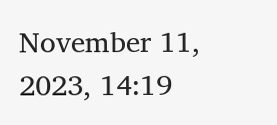November 11, 2023, 14:19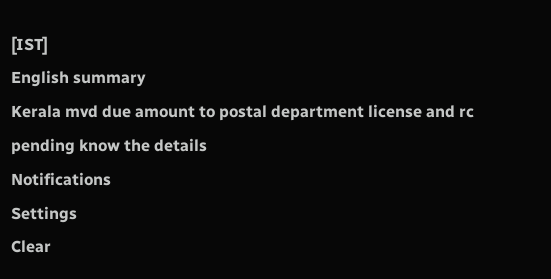[IST]
English summary
Kerala mvd due amount to postal department license and rc pending know the details
Notifications
Settings
Clear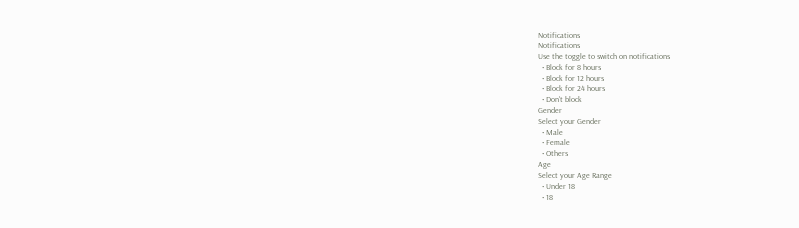Notifications
Notifications
Use the toggle to switch on notifications
  • Block for 8 hours
  • Block for 12 hours
  • Block for 24 hours
  • Don't block
Gender
Select your Gender
  • Male
  • Female
  • Others
Age
Select your Age Range
  • Under 18
  • 18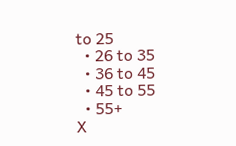to 25
  • 26 to 35
  • 36 to 45
  • 45 to 55
  • 55+
X